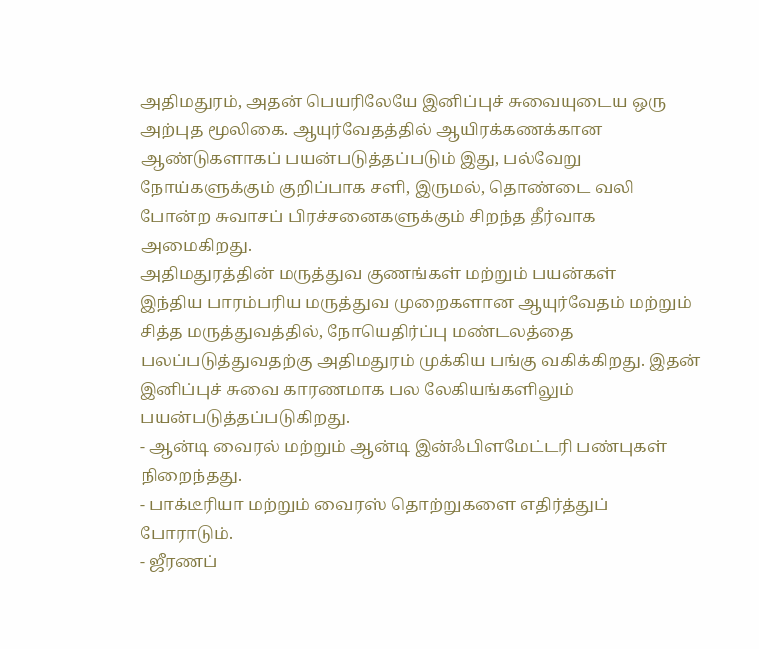அதிமதுரம், அதன் பெயரிலேயே இனிப்புச் சுவையுடைய ஒரு அற்புத மூலிகை. ஆயுர்வேதத்தில் ஆயிரக்கணக்கான ஆண்டுகளாகப் பயன்படுத்தப்படும் இது, பல்வேறு நோய்களுக்கும் குறிப்பாக சளி, இருமல், தொண்டை வலி போன்ற சுவாசப் பிரச்சனைகளுக்கும் சிறந்த தீர்வாக அமைகிறது.
அதிமதுரத்தின் மருத்துவ குணங்கள் மற்றும் பயன்கள்
இந்திய பாரம்பரிய மருத்துவ முறைகளான ஆயுர்வேதம் மற்றும் சித்த மருத்துவத்தில், நோயெதிர்ப்பு மண்டலத்தை பலப்படுத்துவதற்கு அதிமதுரம் முக்கிய பங்கு வகிக்கிறது. இதன் இனிப்புச் சுவை காரணமாக பல லேகியங்களிலும் பயன்படுத்தப்படுகிறது.
- ஆன்டி வைரல் மற்றும் ஆன்டி இன்ஃபிளமேட்டரி பண்புகள் நிறைந்தது.
- பாக்டீரியா மற்றும் வைரஸ் தொற்றுகளை எதிர்த்துப் போராடும்.
- ஜீரணப்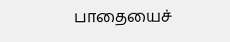பாதையைச்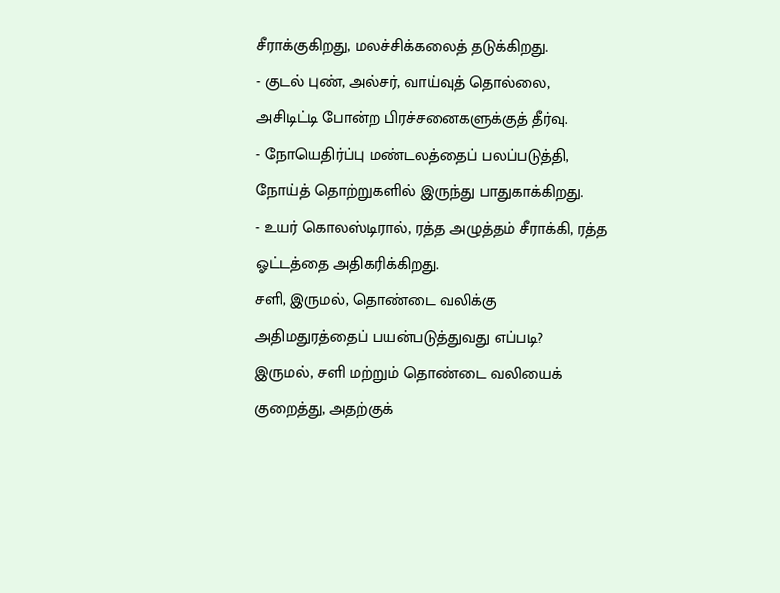சீராக்குகிறது, மலச்சிக்கலைத் தடுக்கிறது.
- குடல் புண், அல்சர், வாய்வுத் தொல்லை, அசிடிட்டி போன்ற பிரச்சனைகளுக்குத் தீர்வு.
- நோயெதிர்ப்பு மண்டலத்தைப் பலப்படுத்தி, நோய்த் தொற்றுகளில் இருந்து பாதுகாக்கிறது.
- உயர் கொலஸ்டிரால், ரத்த அழுத்தம் சீராக்கி, ரத்த ஓட்டத்தை அதிகரிக்கிறது.
சளி, இருமல், தொண்டை வலிக்கு அதிமதுரத்தைப் பயன்படுத்துவது எப்படி?
இருமல், சளி மற்றும் தொண்டை வலியைக் குறைத்து, அதற்குக்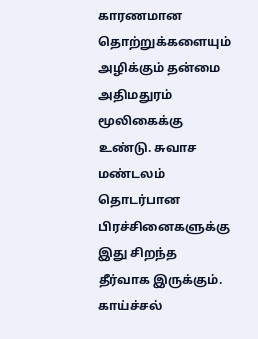காரணமான தொற்றுக்களையும் அழிக்கும் தன்மை அதிமதுரம் மூலிகைக்கு உண்டு. சுவாச மண்டலம் தொடர்பான பிரச்சினைகளுக்கு இது சிறந்த தீர்வாக இருக்கும். காய்ச்சல்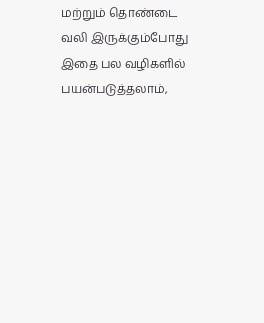மற்றும் தொண்டை வலி இருக்கும்போது இதை பல வழிகளில் பயன்படுத்தலாம்,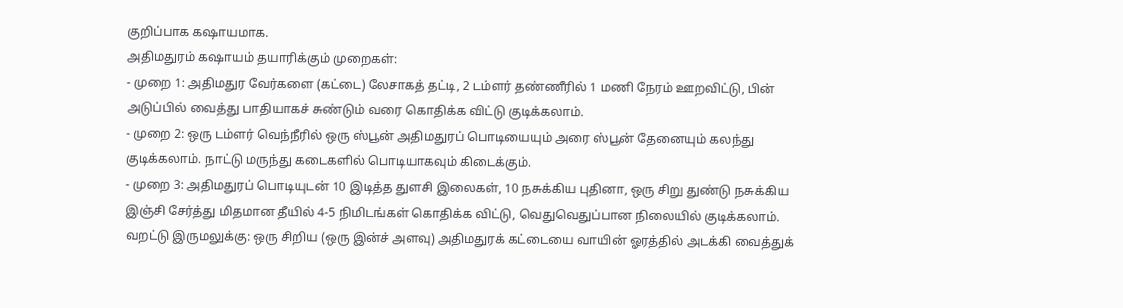குறிப்பாக கஷாயமாக.
அதிமதுரம் கஷாயம் தயாரிக்கும் முறைகள்:
- முறை 1: அதிமதுர வேர்களை (கட்டை) லேசாகத் தட்டி, 2 டம்ளர் தண்ணீரில் 1 மணி நேரம் ஊறவிட்டு, பின் அடுப்பில் வைத்து பாதியாகச் சுண்டும் வரை கொதிக்க விட்டு குடிக்கலாம்.
- முறை 2: ஒரு டம்ளர் வெந்நீரில் ஒரு ஸ்பூன் அதிமதுரப் பொடியையும் அரை ஸ்பூன் தேனையும் கலந்து குடிக்கலாம். நாட்டு மருந்து கடைகளில் பொடியாகவும் கிடைக்கும்.
- முறை 3: அதிமதுரப் பொடியுடன் 10 இடித்த துளசி இலைகள், 10 நசுக்கிய புதினா, ஒரு சிறு துண்டு நசுக்கிய இஞ்சி சேர்த்து மிதமான தீயில் 4-5 நிமிடங்கள் கொதிக்க விட்டு, வெதுவெதுப்பான நிலையில் குடிக்கலாம்.
வறட்டு இருமலுக்கு: ஒரு சிறிய (ஒரு இன்ச் அளவு) அதிமதுரக் கட்டையை வாயின் ஓரத்தில் அடக்கி வைத்துக்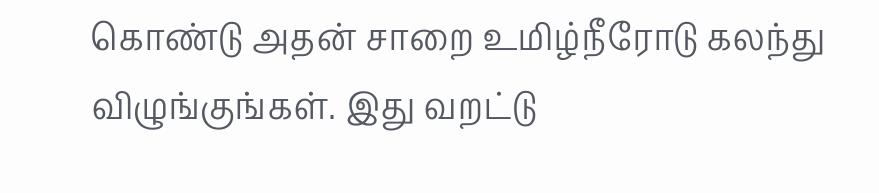கொண்டு அதன் சாறை உமிழ்நீரோடு கலந்து விழுங்குங்கள். இது வறட்டு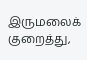இருமலைக் குறைத்து,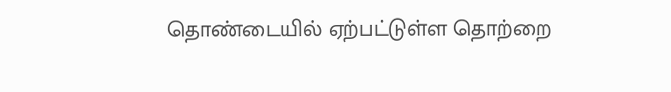தொண்டையில் ஏற்பட்டுள்ள தொற்றை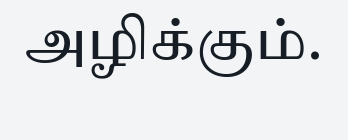அழிக்கும்.